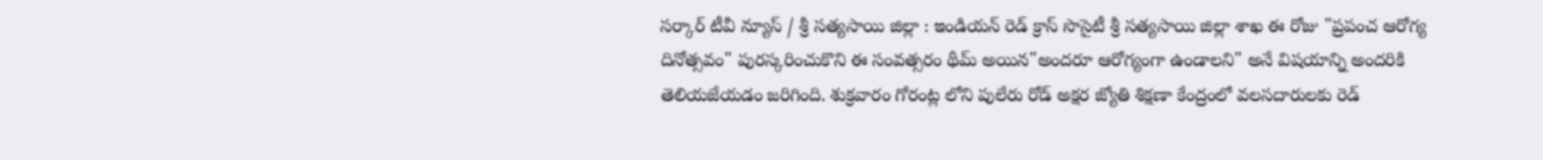సర్కార్ టీవీ న్యూస్ / శ్రీ సత్యసాయి జిల్లా : ఇండియన్ రెడ్ క్రాస్ సొసైటీ శ్రీ సత్యసాయి జిల్లా శాఖ ఈ రోజు "ప్రపంచ ఆరోగ్య దినోత్సవం" పురస్కరించుకొని ఈ సంవత్సరం థీమ్ అయిన"అందరూ ఆరోగ్యంగా ఉండాలని" అనే విషయాన్ని అందరికి తెలియజేయడం జరిగింది. శుక్రవారం గోరంట్ల లోని పులేరు రోడ్ అక్షర జ్యోతి శిక్షణా కేంద్రంలో వలసదారులకు రెడ్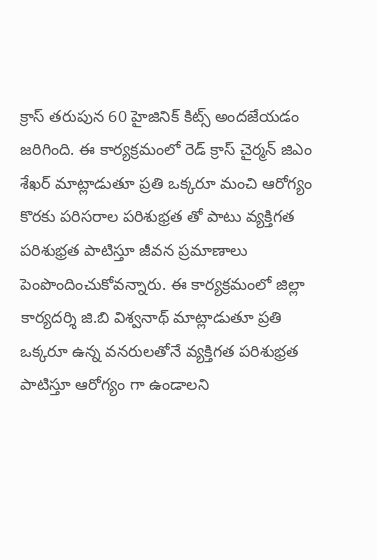క్రాస్ తరుపున 60 హైజినిక్ కిట్స్ అందజేయడం జరిగింది. ఈ కార్యక్రమంలో రెడ్ క్రాస్ చైర్మన్ జిఎం శేఖర్ మాట్లాడుతూ ప్రతి ఒక్కరూ మంచి ఆరోగ్యం కొరకు పరిసరాల పరిశుభ్రత తో పాటు వ్యక్తిగత పరిశుభ్రత పాటిస్తూ జీవన ప్రమాణాలు పెంపొందించుకోవన్నారు. ఈ కార్యక్రమంలో జిల్లా కార్యదర్శి జి.బి విశ్వనాథ్ మాట్లాడుతూ ప్రతి ఒక్కరూ ఉన్న వనరులతోనే వ్యక్తిగత పరిశుభ్రత పాటిస్తూ ఆరోగ్యం గా ఉండాలని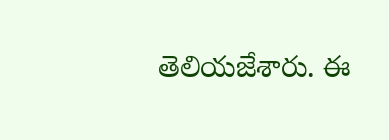తెలియజేశారు. ఈ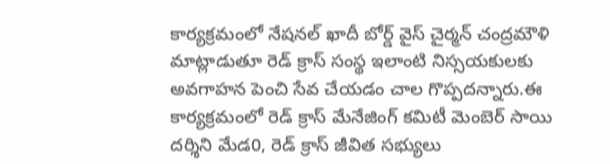కార్యక్రమంలో నేషనల్ ఖాదీ బోర్డ్ వైస్ చైర్మన్ చంద్రమౌళి మాట్లాడుతూ రెడ్ క్రాస్ సంస్థ ఇలాంటి నిస్సయకులకు అవగాహన పెంచి సేవ చేయడం చాల గొప్పదన్నారు.ఈ కార్యక్రమంలో రెడ్ క్రాస్ మేనేజింగ్ కమిటీ మెంబెర్ సాయి దర్శిని మేడ0, రెడ్ క్రాస్ జీవిత సభ్యులు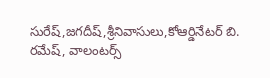సురేష్,జగదీష్,శ్రీనివాసులు,కోఆర్డినేటర్ బి. రమేష్, వాలంటర్స్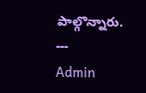పాల్గొన్నారు.
---
Admin